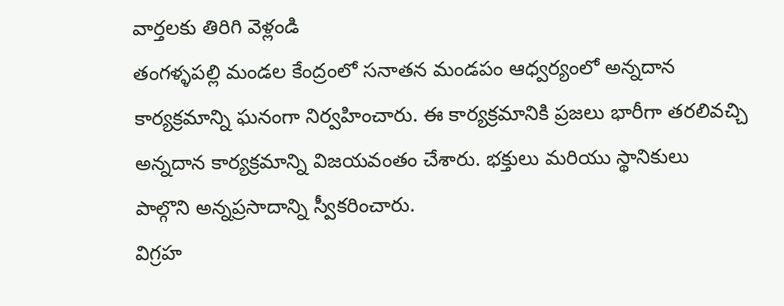వార్తలకు తిరిగి వెళ్లండి
తంగళ్ళపల్లి మండల కేంద్రంలో సనాతన మండపం ఆధ్వర్యంలో అన్నదాన కార్యక్రమాన్ని ఘనంగా నిర్వహించారు. ఈ కార్యక్రమానికి ప్రజలు భారీగా తరలివచ్చి అన్నదాన కార్యక్రమాన్ని విజయవంతం చేశారు. భక్తులు మరియు స్థానికులు పాల్గొని అన్నప్రసాదాన్ని స్వీకరించారు.
విగ్రహ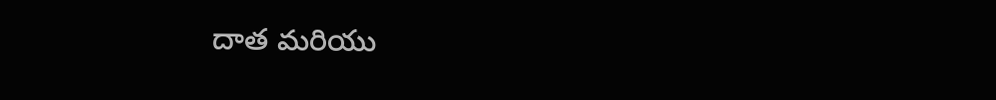దాత మరియు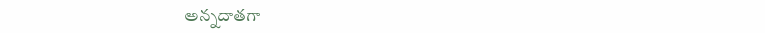అన్నదాతగా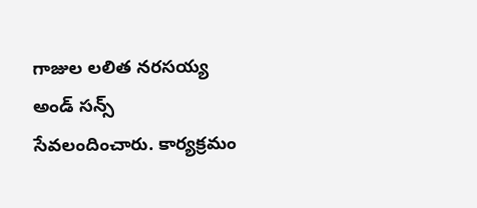గాజుల లలిత నరసయ్య అండ్ సన్స్ సేవలందించారు. కార్యక్రమం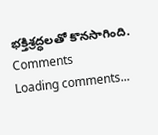భక్తిశ్రద్ధలతో కొనసాగింది.
Comments
Loading comments...